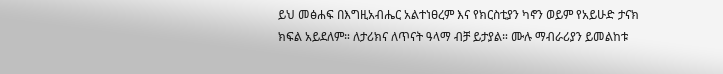ይህ መፅሐፍ በእግዚአብሔር አልተነፀረም እና የክርስቲያን ካኖን ወይም የአይሁድ ታናክ ክፍል አይደለም። ለታሪክና ለጥናት ዓላማ ብቻ ይታያል። ሙሉ ማብራሪያን ይመልከቱ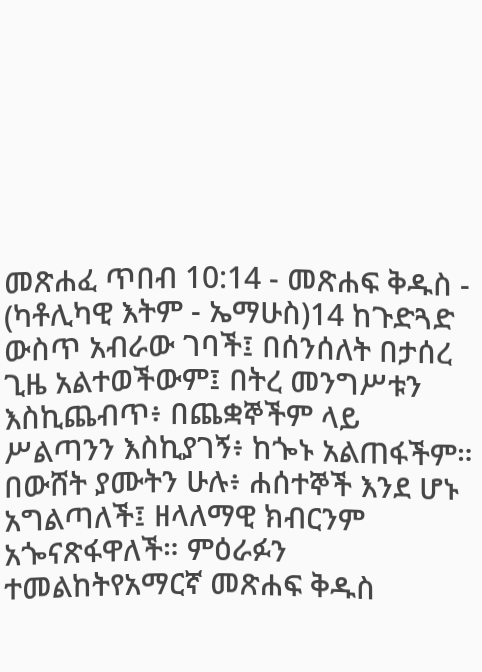መጽሐፈ ጥበብ 10:14 - መጽሐፍ ቅዱስ - (ካቶሊካዊ እትም - ኤማሁስ)14 ከጉድጓድ ውስጥ አብራው ገባች፤ በሰንሰለት በታሰረ ጊዜ አልተወችውም፤ በትረ መንግሥቱን እስኪጨብጥ፥ በጨቋኞችም ላይ ሥልጣንን እስኪያገኝ፥ ከጐኑ አልጠፋችም። በውሸት ያሙትን ሁሉ፥ ሐሰተኞች እንደ ሆኑ አግልጣለች፤ ዘላለማዊ ክብርንም አጐናጽፋዋለች። ምዕራፉን ተመልከትየአማርኛ መጽሐፍ ቅዱስ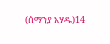(ሰማንያ አሃዱ)14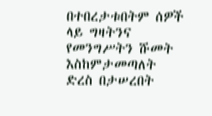በተበረታቱበትም ሰዎች ላይ ግዛትንና የመንግሥትን ሹመት እስከምታመጣለት ድረስ በታሠረበት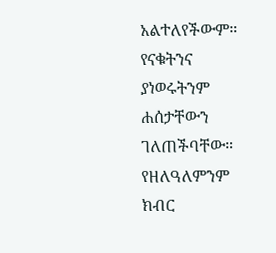አልተለየችውም። የናቁትንና ያነወሩትንም ሐሰታቸውን ገለጠችባቸው። የዘለዓለምንም ክብር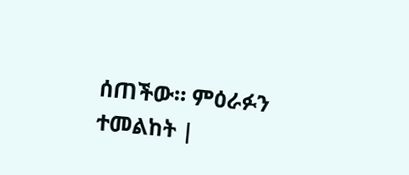ሰጠችው። ምዕራፉን ተመልከት |